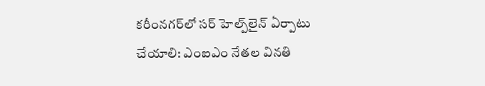క‌రీంన‌గ‌ర్‌లో స‌ర్ హెల్ప్‌లైన్ ఏర్పాటు చేయాలి: ఎంఐఎం నేతల వినతి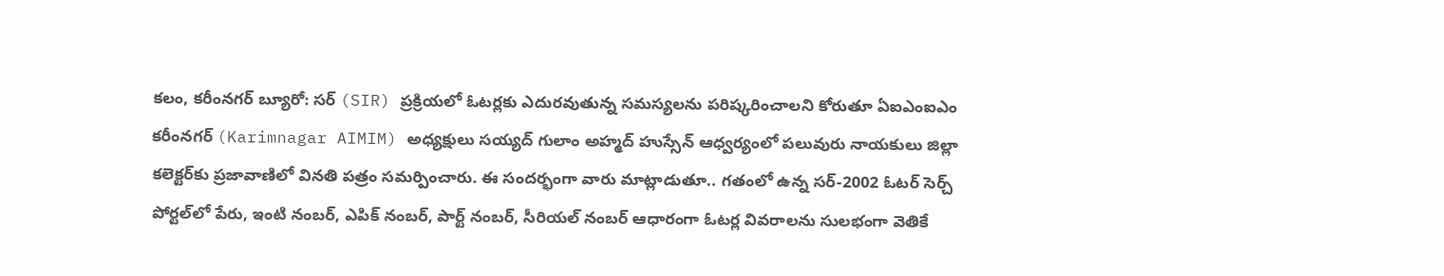కలం, కరీంనగర్ బ్యూరో: స‌ర్ (SIR) ప్ర‌క్రియ‌లో ఓటర్లకు ఎదురవుతున్న సమస్యలను పరిష్కరించాలని కోరుతూ ఏఐఎంఐఎం కరీంనగర్ (Karimnagar AIMIM) అధ్యక్షులు సయ్యద్ గులాం అహ్మద్ హుస్సేన్ ఆధ్వర్యంలో ప‌లువురు నాయ‌కులు జిల్లా కలెక్టర్‌కు ప్రజావాణిలో వినతి పత్రం సమర్పించారు. ఈ సందర్భంగా వారు మాట్లాడుతూ.. గతంలో ఉన్న స‌ర్‌-2002 ఓటర్ సెర్చ్ పోర్టల్‌లో పేరు, ఇంటి నంబర్, ఎపిక్ నంబర్, పార్ట్ నంబర్, సీరియల్ నంబర్ ఆధారంగా ఓటర్ల వివరాలను సులభంగా వెతికే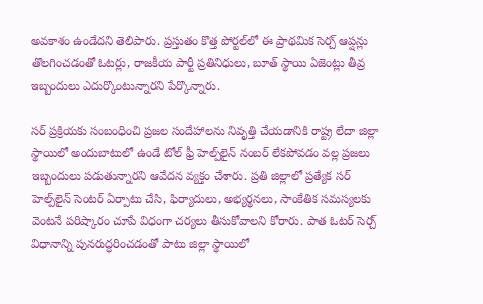అవకాశం ఉండేదని తెలిపారు. ప్రస్తుతం కొత్త పోర్టల్‌లో ఈ ప్రాథమిక సెర్చ్ ఆప్షన్లు తొలగించడంతో ఓటర్లు, రాజకీయ పార్టీ ప్రతినిధులు, బూత్ స్థాయి ఏజెంట్లు తీవ్ర ఇబ్బందులు ఎదుర్కొంటున్నారని పేర్కొన్నారు.

స‌ర్‌ ప్రక్రియకు సంబంధించి ప్రజల సందేహాలను నివృత్తి చేయడానికి రాష్ట్ర లేదా జిల్లా స్థాయిలో అందుబాటులో ఉండే టోల్ ఫ్రీ హెల్ప్‌లైన్ నంబర్ లేకపోవడం వల్ల ప్రజలు ఇబ్బందులు పడుతున్నారని ఆవేదన వ్యక్తం చేశారు. ప్రతి జిల్లాలో ప్రత్యేక స‌ర్‌ హెల్ప్‌లైన్ సెంటర్ ఏర్పాటు చేసి, ఫిర్యాదులు, అభ్యర్థనలు, సాంకేతిక సమస్యలకు వెంటనే పరిష్కారం చూపే విధంగా చర్యలు తీసుకోవాలని కోరారు. పాత ఓటర్ సెర్చ్ విధానాన్ని పునరుద్ధరించడంతో పాటు జిల్లా స్థాయిలో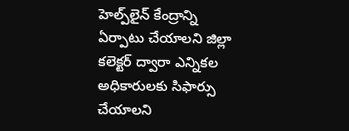హెల్ప్‌లైన్ కేంద్రాన్ని ఏర్పాటు చేయాలని జిల్లా కలెక్టర్ ద్వారా ఎన్నికల అధికారులకు సిఫార్సు చేయాలని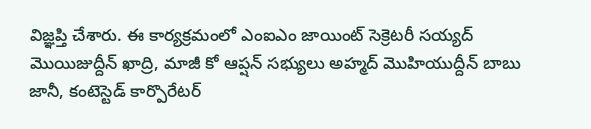విజ్ఞప్తి చేశారు. ఈ కార్యక్రమంలో ఎంఐఎం జాయింట్ సెక్రెటరీ సయ్యద్ మొయిజుద్దీన్ ఖాద్రి, మాజీ కో ఆప్షన్ సభ్యులు అహ్మద్ మొహియుద్దీన్ బాబు జానీ, కంటెస్టెడ్‌ కార్పొరేటర్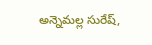అన్నెమల్ల సురేష్,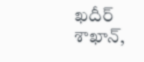ఖదీర్ శాఖాన్,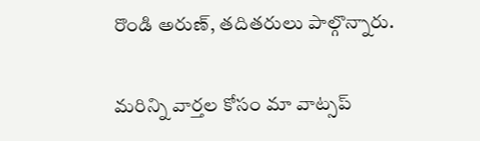రొండి అరుణ్, తదితరులు పాల్గొన్నారు.

మ‌రిన్ని వార్త‌ల కోసం మా వాట్స‌ప్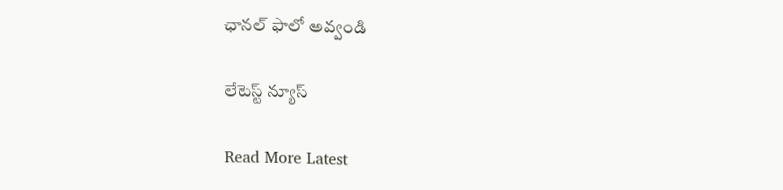ఛాన‌ల్ ఫాలో అవ్వండి

లేటెస్ట్ న్యూస్‌

Read More Latest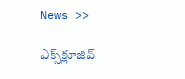News >>

ఎక్స్‌క్లూజివ్‌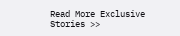Read More Exclusive Stories >>